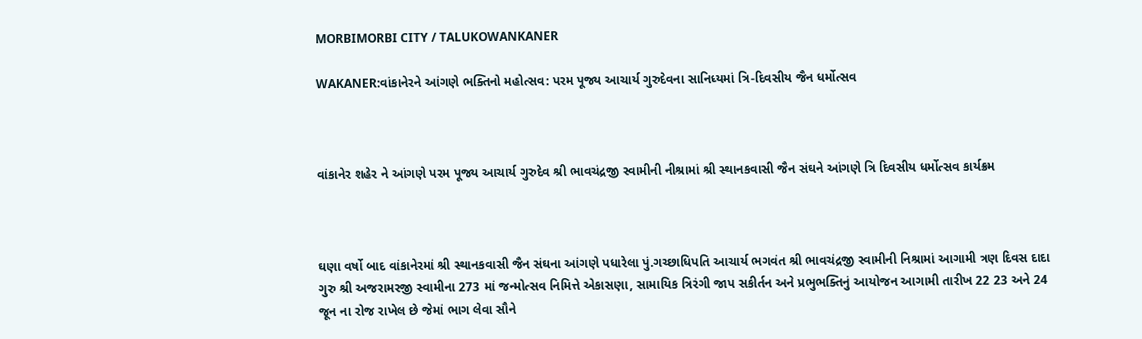MORBIMORBI CITY / TALUKOWANKANER

WAKANER:વાંકાનેરને આંગણે ભક્તિનો મહોત્સવ: પરમ પૂજ્ય આચાર્ય ગુરુદેવના સાનિધ્યમાં ત્રિ-દિવસીય જૈન ધર્મોત્સવ



વાંકાનેર શહેર ને આંગણે પરમ પૂજ્ય આચાર્ય ગુરુદેવ શ્રી ભાવચંદ્રજી સ્વામીની નીશ્રામાં શ્રી સ્થાનકવાસી જૈન સંઘને આંગણે ત્રિ દિવસીય ધર્મોત્સવ કાર્યક્રમ



ઘણા વર્ષો બાદ વાંકાનેરમાં શ્રી સ્થાનકવાસી જૈન સંઘના આંગણે પધારેલા પું.ગચ્છાધિપતિ આચાર્ય ભગવંત શ્રી ભાવચંદ્રજી સ્વામીની નિશ્રામાં આગામી ત્રણ દિવસ દાદા ગુરુ શ્રી અજરામરજી સ્વામીના 273 માં જન્મોત્સવ નિમિત્તે એકાસણા, સામાયિક ત્રિરંગી જાપ સકીર્તન અને પ્રભુભક્તિનું આયોજન આગામી તારીખ 22 23 અને 24 જૂન ના રોજ રાખેલ છે જેમાં ભાગ લેવા સૌને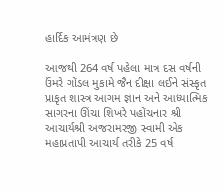હાર્દિક આમંત્રણ છે

આજથી 264 વર્ષ પહેલા માત્ર દસ વર્ષની ઉંમરે ગોંડલ મુકામે જૈન દીક્ષા લઈને સંસ્કૃત પ્રાકૃત શાસ્ત્ર આગમ જ્ઞાન અને આધ્યાત્મિક સાગરના ઊંચા શિખરે પહોંચનાર શ્રી આચાર્યશ્રી અજરામરજી સ્વામી એક મહાપ્રતાપી આચાર્ય તરીકે 25 વર્ષ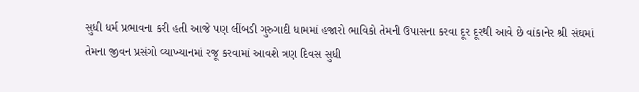સુધી ધર્મ પ્રભાવના કરી હતી આજે પણ લીંબડી ગુરુગાદી ધામમાં હજારો ભાવિકો તેમની ઉપાસના કરવા દૂર દૂરથી આવે છે વાંકાનેર શ્રી સંઘમાં તેમના જીવન પ્રસંગો વ્યાખ્યાનમાં રજૂ કરવામાં આવશે ત્રણ દિવસ સુધી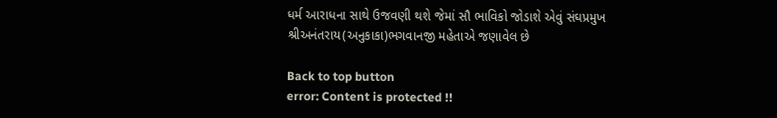ધર્મ આરાધના સાથે ઉજવણી થશે જેમાં સૌ ભાવિકો જોડાશે એવું સંઘપ્રમુખ શ્રીઅનંતરાય(અનુકાકા)ભગવાનજી મહેતાએ જણાવેલ છે

Back to top button
error: Content is protected !!